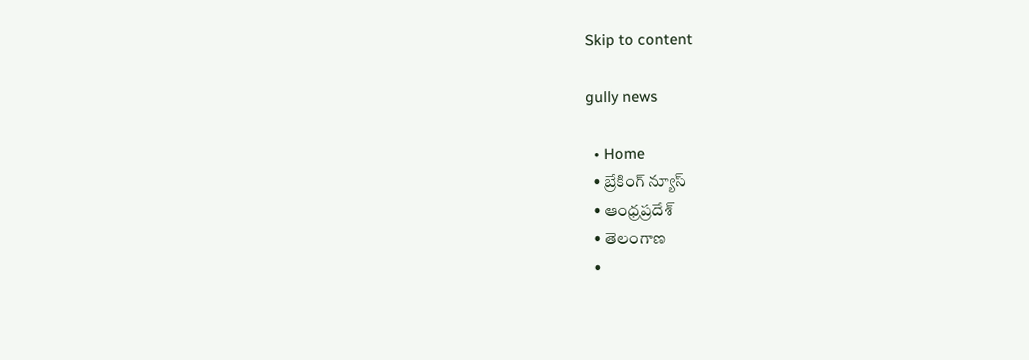Skip to content

gully news

  • Home
  • బ్రేకింగ్ న్యూస్
  • ఆంధ్రప్రదేశ్
  • తెలంగాణ
  •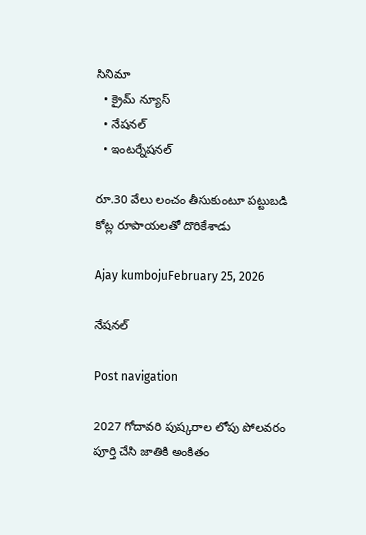సినిమా
  • క్రైమ్ న్యూస్
  • నేషనల్
  • ఇంటర్నేషనల్

రూ.30 వేలు లంచం తీసుకుంటూ ప‌ట్టుబ‌డి కోట్ల రూపాయ‌ల‌తో దొరికేశాడు

Ajay kumbojuFebruary 25, 2026

నేషనల్

Post navigation

2027 గోదావరి పుష్కరాల లోపు పోలవరం పూర్తి చేసి జాతికి అంకితం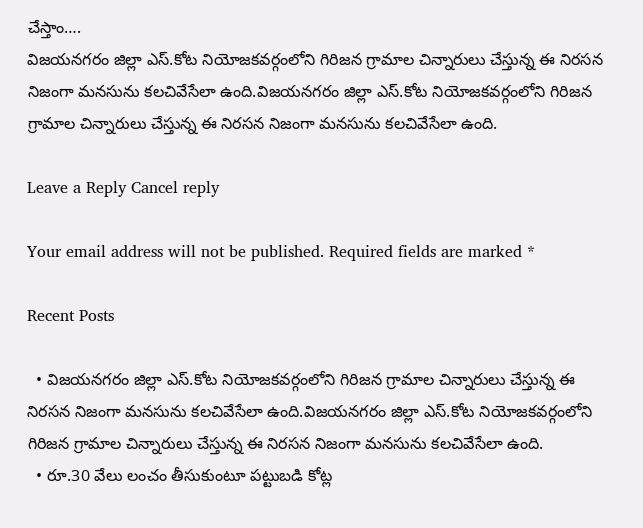చేస్తాం….
విజయనగరం జిల్లా ఎస్.కోట నియోజకవర్గంలోని గిరిజన గ్రామాల చిన్నారులు చేస్తున్న ఈ నిరసన నిజంగా మనసును కలచివేసేలా ఉంది.విజయనగరం జిల్లా ఎస్.కోట నియోజకవర్గంలోని గిరిజన గ్రామాల చిన్నారులు చేస్తున్న ఈ నిరసన నిజంగా మనసును కలచివేసేలా ఉంది.

Leave a Reply Cancel reply

Your email address will not be published. Required fields are marked *

Recent Posts

  • విజయనగరం జిల్లా ఎస్.కోట నియోజకవర్గంలోని గిరిజన గ్రామాల చిన్నారులు చేస్తున్న ఈ నిరసన నిజంగా మనసును కలచివేసేలా ఉంది.విజయనగరం జిల్లా ఎస్.కోట నియోజకవర్గంలోని గిరిజన గ్రామాల చిన్నారులు చేస్తున్న ఈ నిరసన నిజంగా మనసును కలచివేసేలా ఉంది.
  • రూ.30 వేలు లంచం తీసుకుంటూ ప‌ట్టుబ‌డి కోట్ల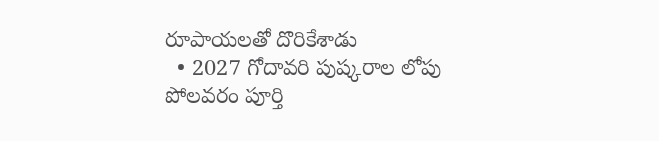రూపాయ‌ల‌తో దొరికేశాడు
  • 2027 గోదావరి పుష్కరాల లోపు పోలవరం పూర్తి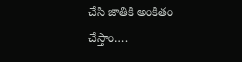చేసి జాతికి అంకితం చేస్తాం….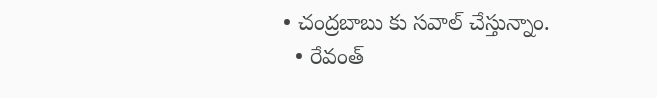• చంద్రబాబు కు సవాల్ చేస్తున్నాం.
  • రేవంత్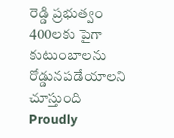రెడ్డి ప్రభుత్వం 400లకు పైగా కుటుంబాలను రోడ్డునపడేయాలని చూస్తుంది
Proudly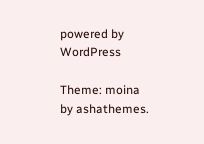powered by WordPress

Theme: moina by ashathemes.